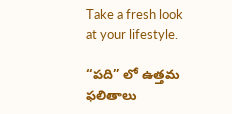Take a fresh look at your lifestyle.

“పది” లో ఉత్తమ ఫలితాలు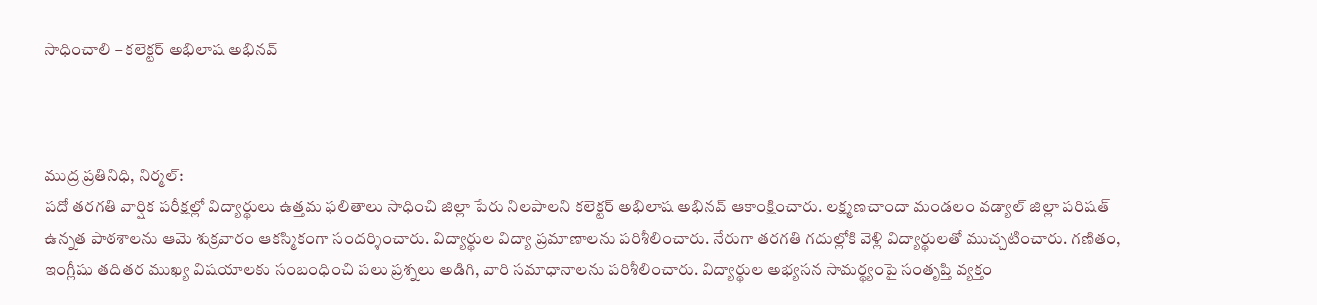సాధించాలి – కలెక్టర్ అభిలాష అభినవ్



ముద్ర ప్రతినిధి, నిర్మల్:
పదో తరగతి వార్షిక పరీక్షల్లో విద్యార్థులు ఉత్తమ ఫలితాలు సాధించి జిల్లా పేరు నిలపాలని కలెక్టర్ అభిలాష అభినవ్ ఆకాంక్షించారు. లక్ష్మణచాందా మండలం వడ్యాల్ జిల్లా పరిషత్ ఉన్నత పాఠశాలను ఆమె శుక్రవారం ఆకస్మికంగా సందర్శించారు. విద్యార్థుల విద్యా ప్రమాణాలను పరిశీలించారు. నేరుగా తరగతి గదుల్లోకి వెళ్లి విద్యార్థులతో ముచ్చటించారు. గణితం, ఇంగ్లీషు తదితర ముఖ్య విషయాలకు సంబంధించి పలు ప్రశ్నలు అడిగి, వారి సమాధానాలను పరిశీలించారు. విద్యార్థుల అభ్యసన సామర్థ్యంపై సంతృప్తి వ్యక్తం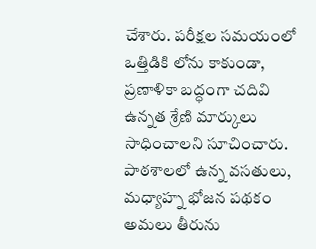చేశారు. పరీక్షల సమయంలో ఒత్తిడికి లోను కాకుండా, ప్రణాళికా బద్ధంగా చదివి ఉన్నత శ్రేణి మార్కులు సాధించాలని సూచించారు. పాఠశాలలో ఉన్న వసతులు, మధ్యాహ్న భోజన పథకం అమలు తీరును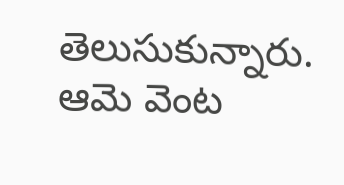తెలుసుకున్నారు. ఆమె వెంట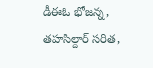డీఈఓ భోజన్న, తహసిల్దార్ సరిత,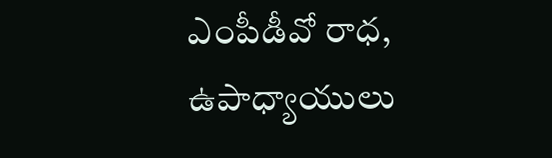ఎంపీడీవో రాధ, ఉపాధ్యాయులు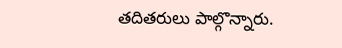తదితరులు పాల్గొన్నారు.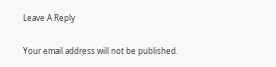Leave A Reply

Your email address will not be published.